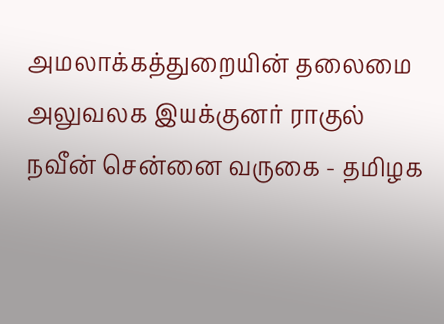அமலாக்கத்துறையின் தலைமை அலுவலக இயக்குனர் ராகுல் நவீன் சென்னை வருகை - தமிழக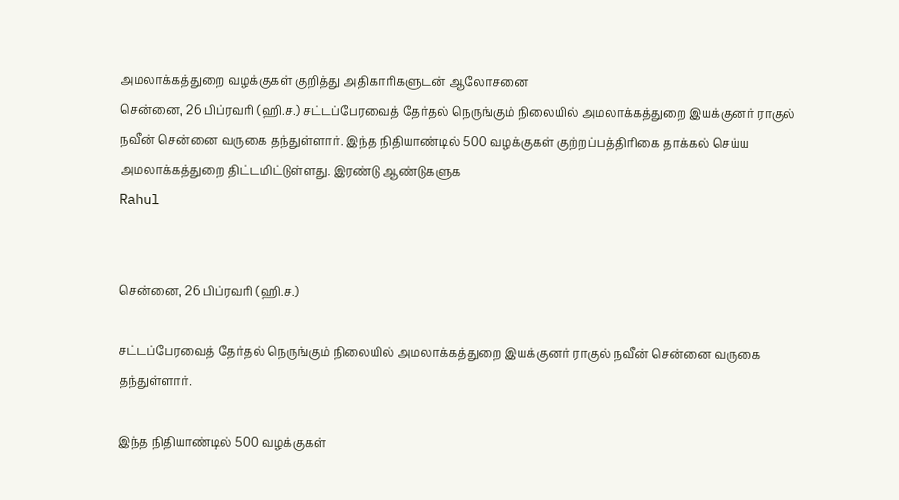அமலாக்கத்துறை வழக்குகள் குறித்து அதிகாரிகளுடன் ஆலோசனை
சென்னை, 26 பிப்ரவரி (ஹி.ச.) சட்டப்பேரவைத் தேர்தல் நெருங்கும் நிலையில் அமலாக்கத்துறை இயக்குனர் ராகுல் நவீன் சென்னை வருகை தந்துள்ளார். இந்த நிதியாண்டில் 500 வழக்குகள் குற்றப்பத்திரிகை தாக்கல் செய்ய அமலாக்கத்துறை திட்டமிட்டுள்ளது. இரண்டு ஆண்டுகளுக
Rahul


சென்னை, 26 பிப்ரவரி (ஹி.ச.)

சட்டப்பேரவைத் தேர்தல் நெருங்கும் நிலையில் அமலாக்கத்துறை இயக்குனர் ராகுல் நவீன் சென்னை வருகை தந்துள்ளார்.

இந்த நிதியாண்டில் 500 வழக்குகள்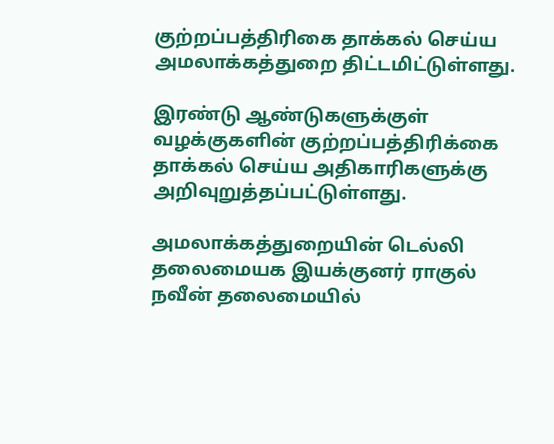குற்றப்பத்திரிகை தாக்கல் செய்ய அமலாக்கத்துறை திட்டமிட்டுள்ளது.

இரண்டு ஆண்டுகளுக்குள் வழக்குகளின் குற்றப்பத்திரிக்கை தாக்கல் செய்ய அதிகாரிகளுக்கு அறிவுறுத்தப்பட்டுள்ளது.

அமலாக்கத்துறையின் டெல்லி தலைமையக இயக்குனர் ராகுல் நவீன் தலைமையில்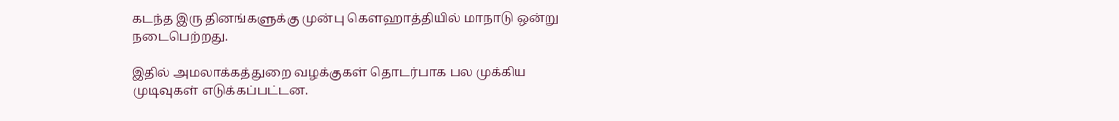கடந்த இரு தினங்களுக்கு முன்பு கௌஹாத்தியில் மாநாடு ஒன்று நடைபெற்றது.

இதில் அமலாக்கத்துறை வழக்குகள் தொடர்பாக பல முக்கிய முடிவுகள் எடுக்கப்பட்டன.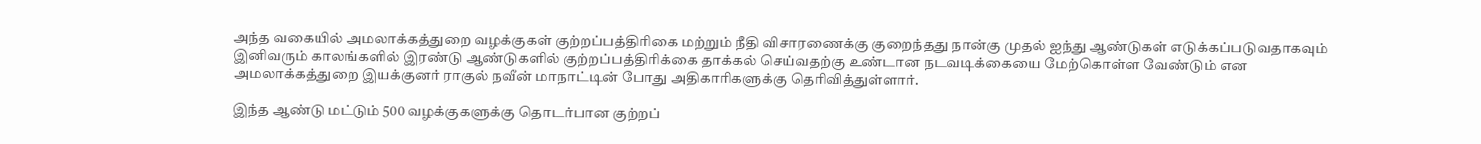அந்த வகையில் அமலாக்கத்துறை வழக்குகள் குற்றப்பத்திரிகை மற்றும் நீதி விசாரணைக்கு குறைந்தது நான்கு முதல் ஐந்து ஆண்டுகள் எடுக்கப்படுவதாகவும் இனிவரும் காலங்களில் இரண்டு ஆண்டுகளில் குற்றப்பத்திரிக்கை தாக்கல் செய்வதற்கு உண்டான நடவடிக்கையை மேற்கொள்ள வேண்டும் என அமலாக்கத்துறை இயக்குனர் ராகுல் நவீன் மாநாட்டின் போது அதிகாரிகளுக்கு தெரிவித்துள்ளார்.

இந்த ஆண்டு மட்டும் 500 வழக்குகளுக்கு தொடர்பான குற்றப்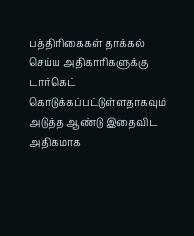பத்திரிகைகள் தாக்கல் செய்ய அதிகாரிகளுக்கு டார்கெட் கொடுக்கப்பட்டுள்ளதாகவும் அடுத்த ஆண்டு இதைவிட அதிகமாக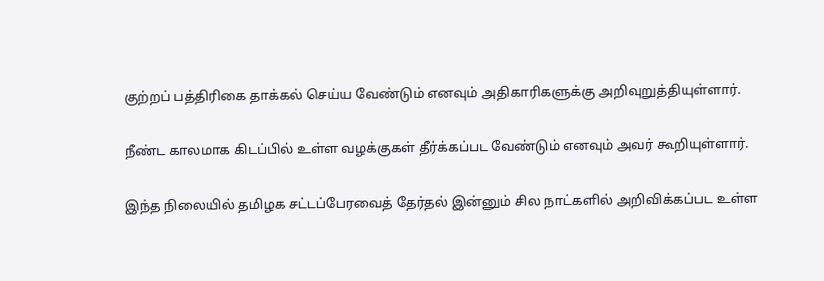குற்றப் பத்திரிகை தாக்கல் செய்ய வேண்டும் எனவும் அதிகாரிகளுக்கு அறிவுறுத்தியுள்ளார்.

நீண்ட காலமாக கிடப்பில் உள்ள வழக்குகள் தீர்க்கப்பட வேண்டும் எனவும் அவர் கூறியுள்ளார்.

இந்த நிலையில் தமிழக சட்டப்பேரவைத் தேர்தல் இன்னும் சில நாட்களில் அறிவிக்கப்பட உள்ள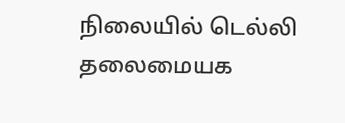நிலையில் டெல்லி தலைமையக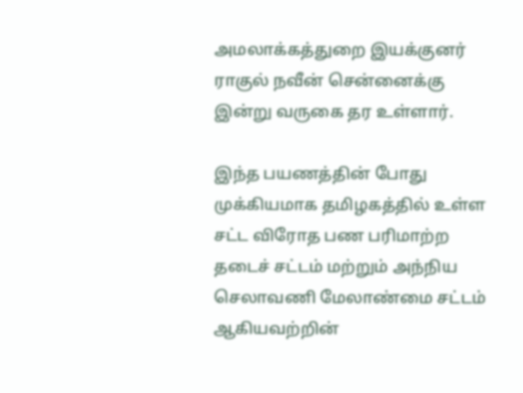அமலாக்கத்துறை இயக்குனர் ராகுல் நவீன் சென்னைக்கு இன்று வருகை தர உள்ளார்.

இந்த பயணத்தின் போது முக்கியமாக தமிழகத்தில் உள்ள சட்ட விரோத பண பரிமாற்ற தடைச் சட்டம் மற்றும் அந்நிய செலாவணி மேலாண்மை சட்டம் ஆகியவற்றின்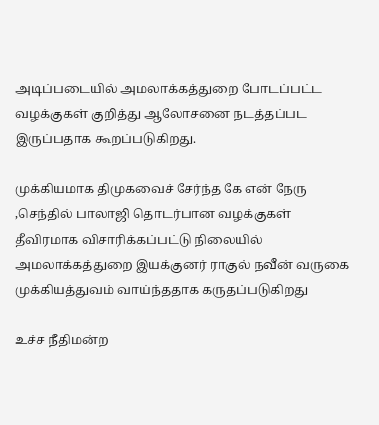அடிப்படையில் அமலாக்கத்துறை போடப்பட்ட வழக்குகள் குறித்து ஆலோசனை நடத்தப்பட இருப்பதாக கூறப்படுகிறது.

முக்கியமாக திமுகவைச் சேர்ந்த கே என் நேரு ,செந்தில் பாலாஜி தொடர்பான வழக்குகள் தீவிரமாக விசாரிக்கப்பட்டு நிலையில் அமலாக்கத்துறை இயக்குனர் ராகுல் நவீன் வருகை முக்கியத்துவம் வாய்ந்ததாக கருதப்படுகிறது

உச்ச நீதிமன்ற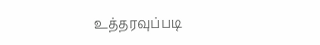உத்தரவுப்படி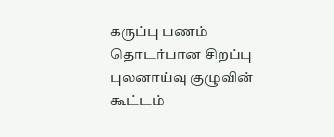கருப்பு பணம் தொடர்பான சிறப்பு புலனாய்வு குழுவின் கூட்டம்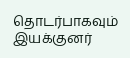தொடர்பாகவும் இயக்குனர்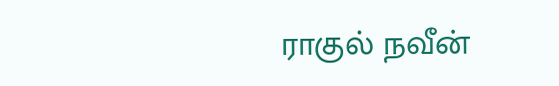ராகுல் நவீன்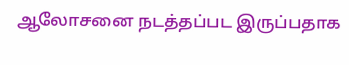ஆலோசனை நடத்தப்பட இருப்பதாக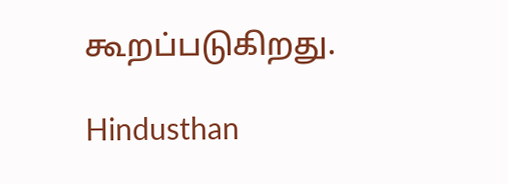கூறப்படுகிறது.

Hindusthan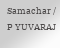Samachar / P YUVARAJ